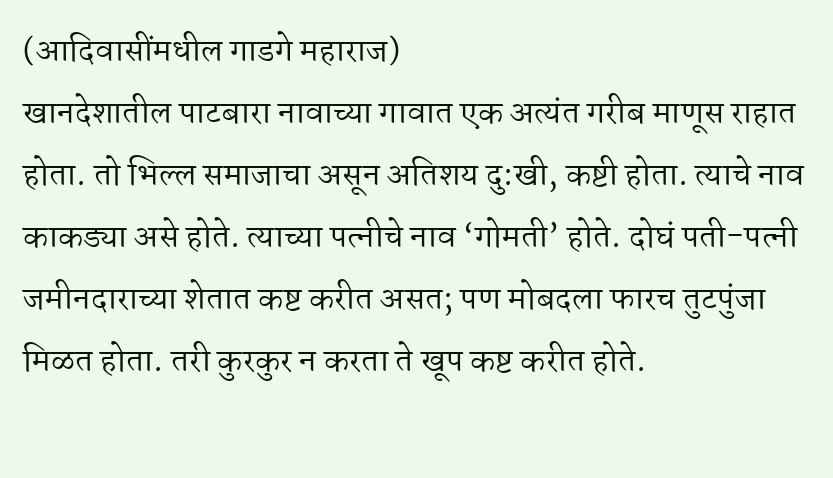(आदिवासींमधील गाडगे महाराज)
खानदेशातील पाटबारा नावाच्या गावात एक अत्यंत गरीब माणूस राहात होता. तो भिल्ल समाजाचा असून अतिशय दु:खी, कष्टी होता. त्याचे नाव काकड्या असे होते. त्याच्या पत्नीचे नाव ‘गोमती’ होते. दोघं पती-पत्नी जमीनदाराच्या शेतात कष्ट करीत असत; पण मोबदला फारच तुटपुंजा मिळत होता. तरी कुरकुर न करता ते खूप कष्ट करीत होते.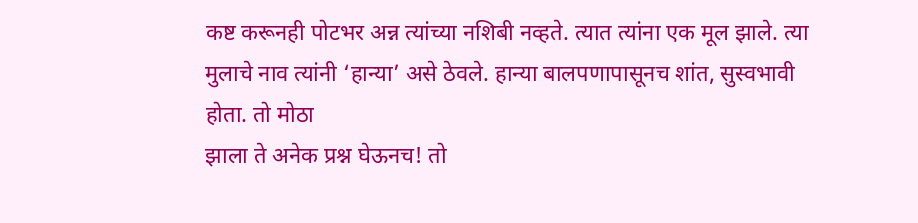कष्ट करूनही पोटभर अन्न त्यांच्या नशिबी नव्हते. त्यात त्यांना एक मूल झाले. त्या मुलाचे नाव त्यांनी ‘हान्या’ असे ठेवले. हान्या बालपणापासूनच शांत, सुस्वभावी होता. तो मोठा
झाला ते अनेक प्रश्न घेऊनच! तो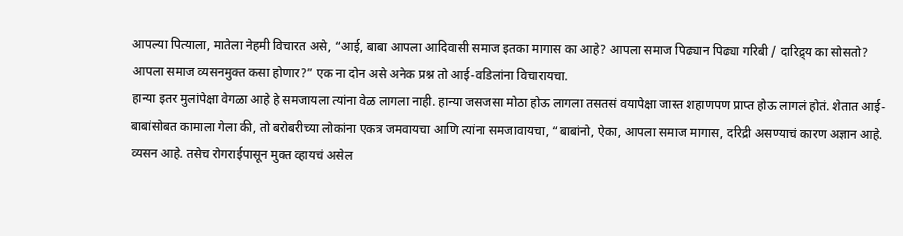आपल्या पित्याला, मातेला नेहमी विचारत असे, “आई, बाबा आपला आदिवासी समाज इतका मागास का आहे? आपला समाज पिढ्यान पिढ्या गरिबी / दारिद्र्य का सोसतो? आपला समाज व्यसनमुक्त कसा होणार?” एक ना दोन असे अनेक प्रश्न तो आई-वडिलांना विचारायचा.
हान्या इतर मुलांपेक्षा वेगळा आहे हे समजायला त्यांना वेळ लागला नाही. हान्या जसजसा मोठा होऊ लागला तसतसं वयापेक्षा जास्त शहाणपण प्राप्त होऊ लागलं होतं. शेतात आई-बाबांसोबत कामाला गेला की, तो बरोबरीच्या लोकांना एकत्र जमवायचा आणि त्यांना समजावायचा, “बाबांनो, ऐका, आपला समाज मागास, दरिद्री असण्याचं कारण अज्ञान आहे. व्यसन आहे. तसेच रोगराईपासून मुक्त व्हायचं असेल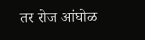तर रोज आंघोळ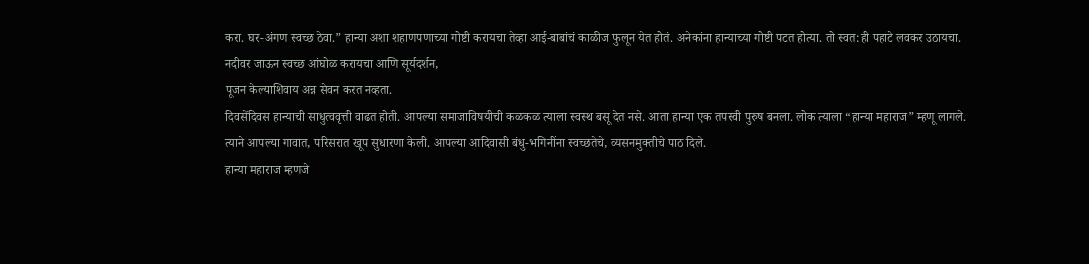करा. घर-अंगण स्वच्छ ठेवा.” हान्या अशा शहाणपणाच्या गोष्टी करायचा तेव्हा आई-बाबांचं काळीज फुलून येत होतं. अनेकांना हान्याच्या गोष्टी पटत होत्या. तो स्वत:ही पहाटे लवकर उठायचा. नदीवर जाऊन स्वच्छ आंघोळ करायचा आणि सूर्यदर्शन,
पूजन केल्याशिवाय अन्न सेवन करत नव्हता.
दिवसेंदिवस हान्याची साधुत्ववृत्ती वाढत होती. आपल्या समाजाविषयीची कळकळ त्याला स्वस्थ बसू देत नसे. आता हान्या एक तपस्वी पुरुष बनला. लोक त्याला “हान्या महाराज” म्हणू लागले. त्याने आपल्या गावात, परिसरात खूप सुधारणा केली. आपल्या आदिवासी बंधु-भगिनींना स्वच्छतेचे, व्यसनमुक्तीचे पाठ दिले.
हान्या महाराज म्हणजे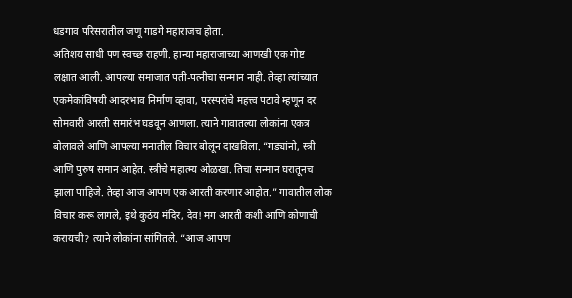धडगाव परिसरातील जणू गाडगे महाराजच होता.
अतिशय साधी पण स्वच्छ राहणी. हान्या महाराजाच्या आणखी एक गोष्ट
लक्षात आली. आपल्या समाजात पती-पत्नीचा सन्मान नाही. तेव्हा त्यांच्यात
एकमेकांविषयी आदरभाव निर्माण व्हावा, परस्परांचे महत्त्व पटावे म्हणून दर
सोमवारी आरती समारंभ घडवून आणला. त्याने गावातल्या लोकांना एकत्र
बोलावले आणि आपल्या मनातील विचार बोलून दाखविला. “गड्यांनो, स्त्री
आणि पुरुष समान आहेत. स्त्रीचे महात्म्य ओळखा. तिचा सन्मान घरातूनच
झाला पाहिजे. तेव्हा आज आपण एक आरती करणार आहोत.” गावातील लोक
विचार करू लागले, इथे कुठंय मंदिर, देव! मग आरती कशी आणि कोणाची
करायची? त्याने लोकांना सांगितले. “आज आपण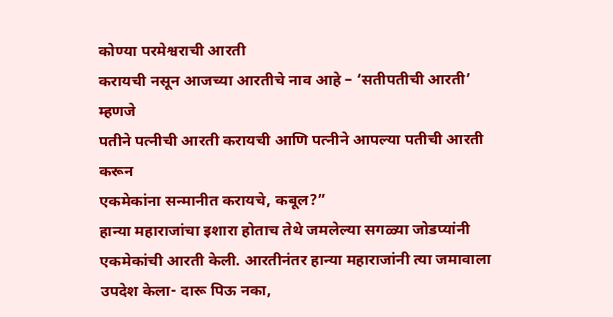कोण्या परमेश्वराची आरती
करायची नसून आजच्या आरतीचे नाव आहे – ‘सतीपतीची आरती’ म्हणजे
पतीने पत्नीची आरती करायची आणि पत्नीने आपल्या पतीची आरती करून
एकमेकांना सन्मानीत करायचे, कबूल?”
हान्या महाराजांचा इशारा होताच तेथे जमलेल्या सगळ्या जोडप्यांनी
एकमेकांची आरती केली. आरतीनंतर हान्या महाराजांनी त्या जमावाला
उपदेश केला- दारू पिऊ नका,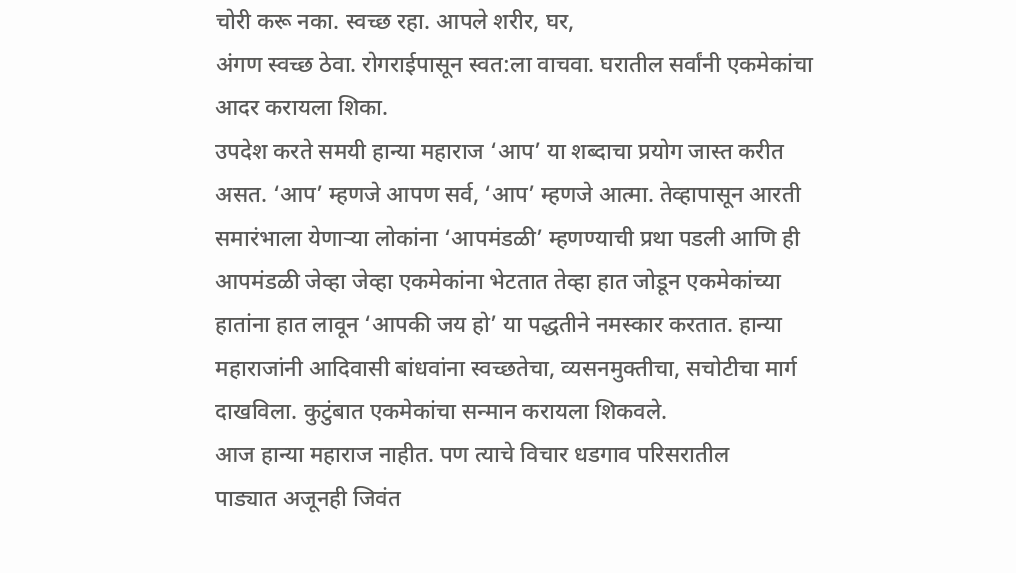चोरी करू नका. स्वच्छ रहा. आपले शरीर, घर,
अंगण स्वच्छ ठेवा. रोगराईपासून स्वत:ला वाचवा. घरातील सर्वांनी एकमेकांचा
आदर करायला शिका.
उपदेश करते समयी हान्या महाराज ‘आप’ या शब्दाचा प्रयोग जास्त करीत
असत. ‘आप’ म्हणजे आपण सर्व, ‘आप’ म्हणजे आत्मा. तेव्हापासून आरती
समारंभाला येणाऱ्या लोकांना ‘आपमंडळी’ म्हणण्याची प्रथा पडली आणि ही
आपमंडळी जेव्हा जेव्हा एकमेकांना भेटतात तेव्हा हात जोडून एकमेकांच्या
हातांना हात लावून ‘आपकी जय हो’ या पद्धतीने नमस्कार करतात. हान्या
महाराजांनी आदिवासी बांधवांना स्वच्छतेचा, व्यसनमुक्तीचा, सचोटीचा मार्ग
दाखविला. कुटुंबात एकमेकांचा सन्मान करायला शिकवले.
आज हान्या महाराज नाहीत. पण त्याचे विचार धडगाव परिसरातील
पाड्यात अजूनही जिवंत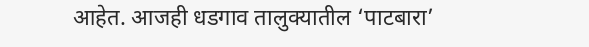आहेत. आजही धडगाव तालुक्यातील ‘पाटबारा’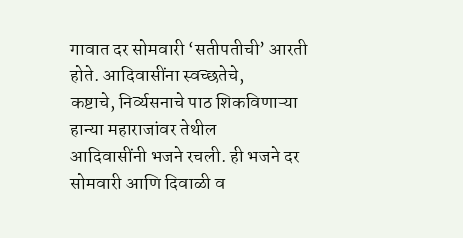गावात दर सोमवारी ‘सतीपतीची’ आरती होते. आदिवासींना स्वच्छतेचे,
कष्टाचे, निर्व्यसनाचे पाठ शिकविणाऱ्या हान्या महाराजांवर तेथील
आदिवासींनी भजने रचली. ही भजने दर सोमवारी आणि दिवाळी व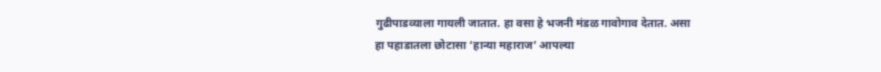गुढीपाडव्याला गायली जातात. हा वसा हे भजनी मंडळ गावोगाव देतात. असा
हा पहाडातला छोटासा ‘हान्या महाराज’ आपल्या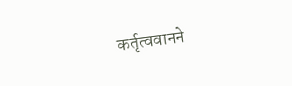कर्तृत्ववानने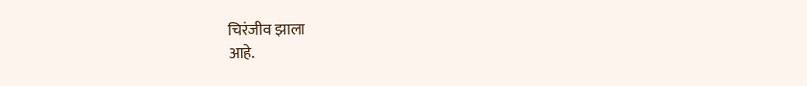चिरंजीव झाला
आहे.